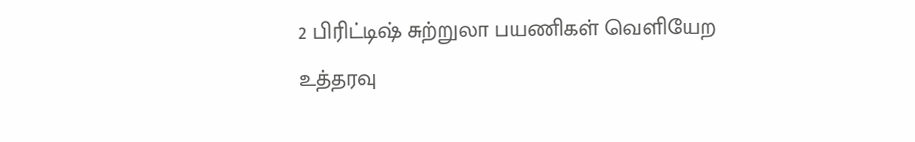2 பிரிட்டிஷ் சுற்றுலா பயணிகள் வெளியேற உத்தரவு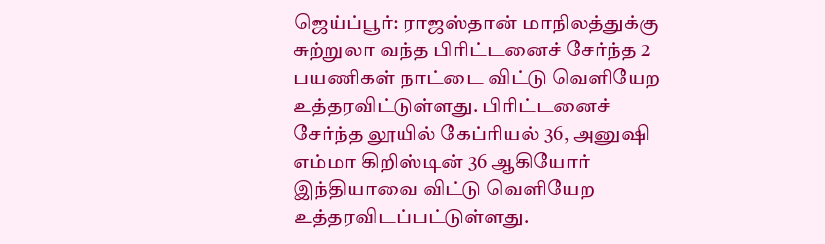ஜெய்ப்பூர்: ராஜஸ்தான் மாநிலத்துக்கு சுற்றுலா வந்த பிரிட்டனைச் சேர்ந்த 2 பயணிகள் நாட்டை விட்டு வெளியேற உத்தரவிட்டுள்ளது. பிரிட்டனைச் சேர்ந்த லூயில் கேப்ரியல் 36, அனுஷி எம்மா கிறிஸ்டின் 36 ஆகியோர் இந்தியாவை விட்டு வெளியேற உத்தரவிடப்பட்டுள்ளது.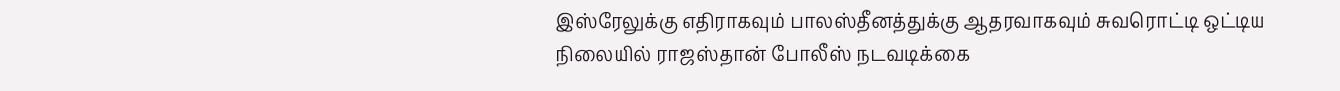இஸ்ரேலுக்கு எதிராகவும் பாலஸ்தீனத்துக்கு ஆதரவாகவும் சுவரொட்டி ஒட்டிய நிலையில் ராஜஸ்தான் போலீஸ் நடவடிக்கை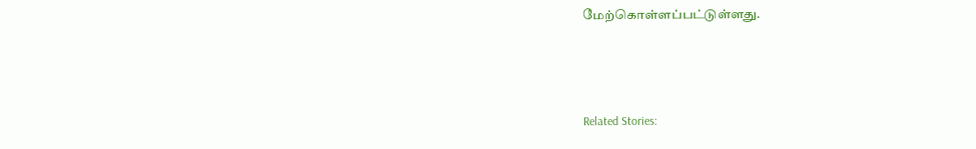மேற்கொள்ளப்பட்டுள்ளது.



Related Stories: